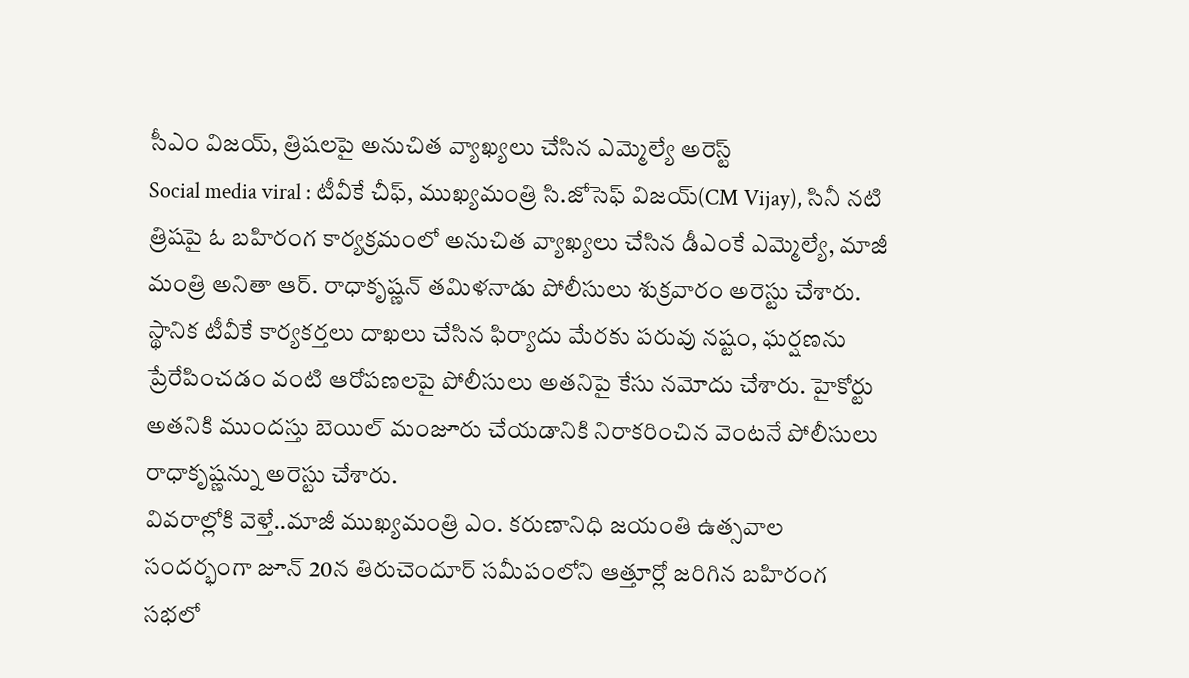సీఎం విజయ్, త్రిషలపై అనుచిత వ్యాఖ్యలు చేసిన ఎమ్మెల్యే అరెస్ట్
Social media viral : టీవీకే చీఫ్, ముఖ్యమంత్రి సి.జోసెఫ్ విజయ్(CM Vijay), సినీ నటి త్రిషపై ఓ బహిరంగ కార్యక్రమంలో అనుచిత వ్యాఖ్యలు చేసిన డీఎంకే ఎమ్మెల్యే, మాజీ మంత్రి అనితా ఆర్. రాధాకృష్ణన్ తమిళనాడు పోలీసులు శుక్రవారం అరెస్టు చేశారు.
స్థానిక టీవీకే కార్యకర్తలు దాఖలు చేసిన ఫిర్యాదు మేరకు పరువు నష్టం, ఘర్షణను ప్రేరేపించడం వంటి ఆరోపణలపై పోలీసులు అతనిపై కేసు నమోదు చేశారు. హైకోర్టు అతనికి ముందస్తు బెయిల్ మంజూరు చేయడానికి నిరాకరించిన వెంటనే పోలీసులు రాధాకృష్ణన్ను అరెస్టు చేశారు.
వివరాల్లోకి వెళ్తే..మాజీ ముఖ్యమంత్రి ఎం. కరుణానిధి జయంతి ఉత్సవాల సందర్భంగా జూన్ 20న తిరుచెందూర్ సమీపంలోని ఆత్తూర్లో జరిగిన బహిరంగ సభలో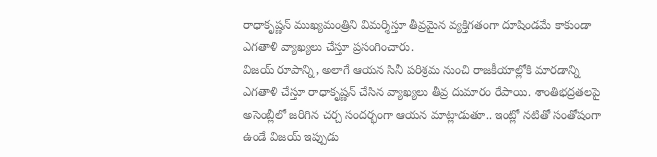రాధాకృష్ణన్ ముఖ్యమంత్రిని విమర్శిస్తూ తీవ్రమైన వ్యక్తిగతంగా దూషిండమే కాకుండా ఎగతాళి వ్యాఖ్యలు చేస్తూ ప్రసంగించారు.
విజయ్ రూపాన్ని, అలాగే ఆయన సినీ పరిశ్రమ నుంచి రాజకీయాల్లోకి మారడాన్ని ఎగతాళి చేస్తూ రాధాకృష్ణన్ చేసిన వ్యాఖ్యలు తీవ్ర దుమారం రేపాయి. శాంతిభద్రతలపై అసెంబ్లీలో జరిగిన చర్చ సందర్భంగా ఆయన మాట్లాడుతూ.. ఇంట్లో నటితో సంతోషంగా ఉండే విజయ్ ఇప్పుడు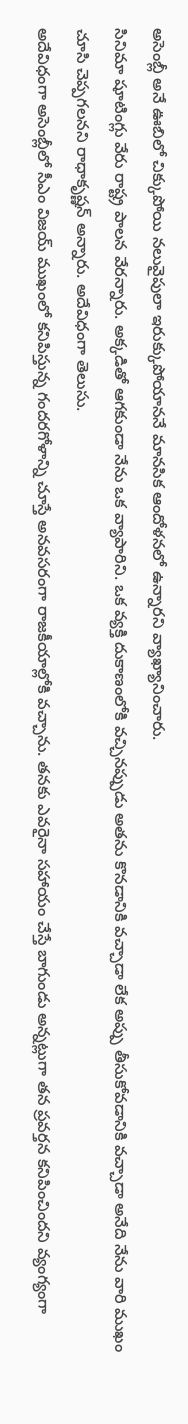అసెంబ్లీ అనే ఊబిలో చిక్కుపోయి నలువైపులా ఇరుక్కుపోయాననే మానసిక ఆందోళనలో ఉన్నారని వ్యాఖ్యానించారు.
సినిమా షూటింగ్లు వేరు రాష్ట్ర పాలన వేరన్నారు. అక్కడితో ఆగకుండా నేను ఒక వ్యాపారిని. ఒక వ్యక్తి దుకాణంలోకి వచ్చినప్పుడు అతను కొనడానికి వచ్చాడా లేక అప్పు తీసుకోవడానికి వచ్చాడా అనేది నేను వారి ముఖం చూసి చెప్పగలనని రాధాకృష్ణన్ అన్నారు. అదేవిధంగా తెలుసు.
అదేవిధంగా అసెంబ్లీలో సీఎం విజయ్ ముఖంలో కనిపిస్తున్న గందరగోళాన్ని చూస్తే అనవసరంగా రాజకీయాల్లోకి వచ్చాను. తనకు ఎవరైనా సహాయం చేస్తే బాగుండు అన్నట్లుగా తన ప్రవర్తన కనిపించిందని వ్యంగ్యంగా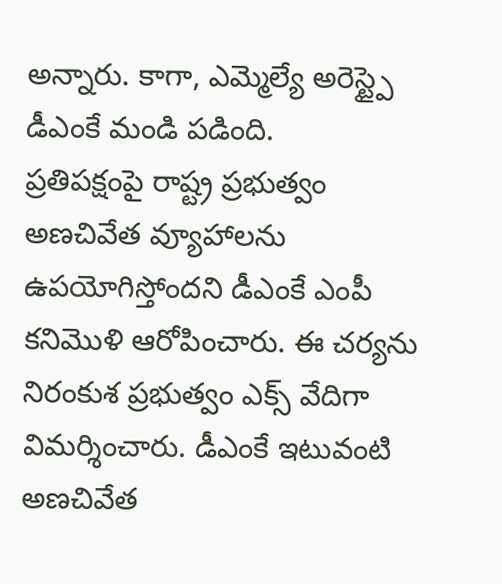అన్నారు. కాగా, ఎమ్మెల్యే అరెస్ట్పై డీఎంకే మండి పడింది.
ప్రతిపక్షంపై రాష్ట్ర ప్రభుత్వం అణచివేత వ్యూహాలను ఉపయోగిస్తోందని డీఎంకే ఎంపీ కనిమొళి ఆరోపించారు. ఈ చర్యను నిరంకుశ ప్రభుత్వం ఎక్స్ వేదిగా విమర్శించారు. డీఎంకే ఇటువంటి అణచివేత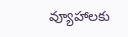వ్యూహాలకు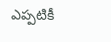ఎప్పటికీ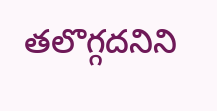తలొగ్గదనిని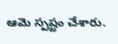ఆమె స్పష్టం చేశారు.